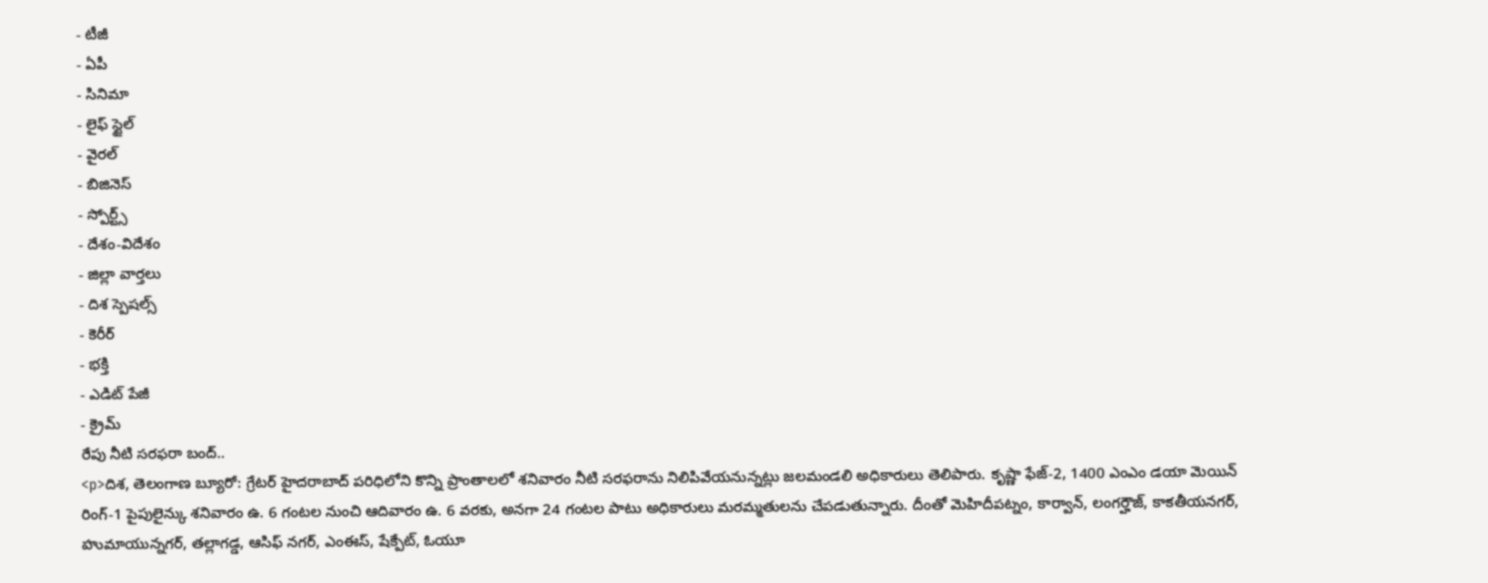- టీజీ
- ఏపీ
- సినిమా
- లైఫ్ స్టైల్
- వైరల్
- బిజినెస్
- స్పోర్ట్స్
- దేశం-విదేశం
- జిల్లా వార్తలు
- దిశ స్పెషల్స్
- కెరీర్
- భక్తి
- ఎడిట్ పేజీ
- క్రైమ్
రేపు నీటి సరఫరా బంద్..
<p>దిశ, తెలంగాణ బ్యూరో: గ్రేటర్ హైదరాబాద్ పరిధిలోని కొన్ని ప్రాంతాలలో శనివారం నీటి సరఫరాను నిలిపివేయనున్నట్లు జలమండలి అధికారులు తెలిపారు. కృష్ణా ఫేజ్-2, 1400 ఎంఎం డయా మెయిన్ రింగ్-1 పైపులైన్కు శనివారం ఉ. 6 గంటల నుంచి ఆదివారం ఉ. 6 వరకు, అనగా 24 గంటల పాటు అధికారులు మరమ్మతులను చేపడుతున్నారు. దీంతో మెహిదీపట్నం, కార్వాన్, లంగర్హౌజ్, కాకతీయనగర్, హుమాయున్నగర్, తల్లాగడ్డ, ఆసిఫ్ నగర్, ఎంఈస్, షేక్పేట్, ఓయూ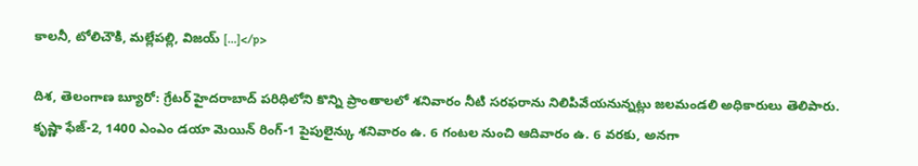కాలనీ, టోలిచౌకి, మల్లేపల్లి, విజయ్ […]</p>

దిశ, తెలంగాణ బ్యూరో: గ్రేటర్ హైదరాబాద్ పరిధిలోని కొన్ని ప్రాంతాలలో శనివారం నీటి సరఫరాను నిలిపివేయనున్నట్లు జలమండలి అధికారులు తెలిపారు. కృష్ణా ఫేజ్-2, 1400 ఎంఎం డయా మెయిన్ రింగ్-1 పైపులైన్కు శనివారం ఉ. 6 గంటల నుంచి ఆదివారం ఉ. 6 వరకు, అనగా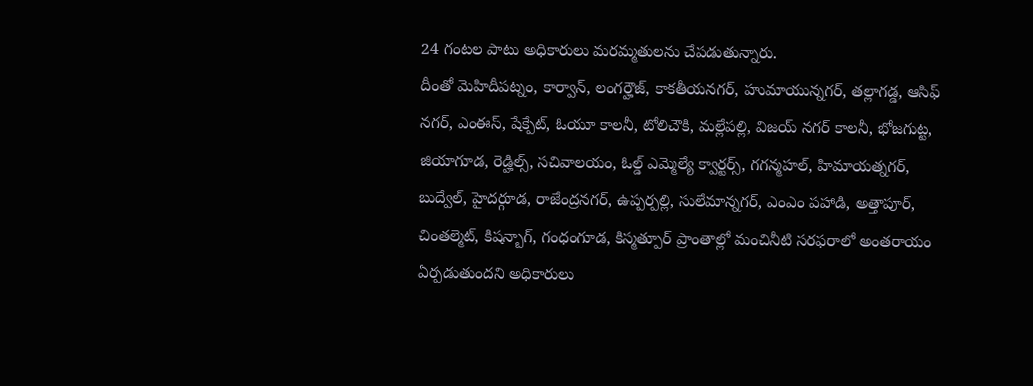24 గంటల పాటు అధికారులు మరమ్మతులను చేపడుతున్నారు.
దీంతో మెహిదీపట్నం, కార్వాన్, లంగర్హౌజ్, కాకతీయనగర్, హుమాయున్నగర్, తల్లాగడ్డ, ఆసిఫ్ నగర్, ఎంఈస్, షేక్పేట్, ఓయూ కాలనీ, టోలిచౌకి, మల్లేపల్లి, విజయ్ నగర్ కాలనీ, భోజగుట్ట, జియాగూడ, రెడ్హిల్స్, సచివాలయం, ఓల్డ్ ఎమ్మెల్యే క్వార్టర్స్, గగన్మహల్, హిమాయత్నగర్, బుద్వేల్, హైదర్గూడ, రాజేంద్రనగర్, ఉప్పర్పల్లి, సులేమాన్నగర్, ఎంఎం పహాడి, అత్తాపూర్, చింతల్మెట్, కిషన్బాగ్, గంధంగూడ, కిస్మత్పూర్ ప్రాంతాల్లో మంచినీటి సరఫరాలో అంతరాయం ఏర్పడుతుందని అధికారులు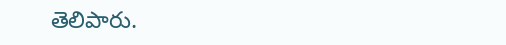తెలిపారు.